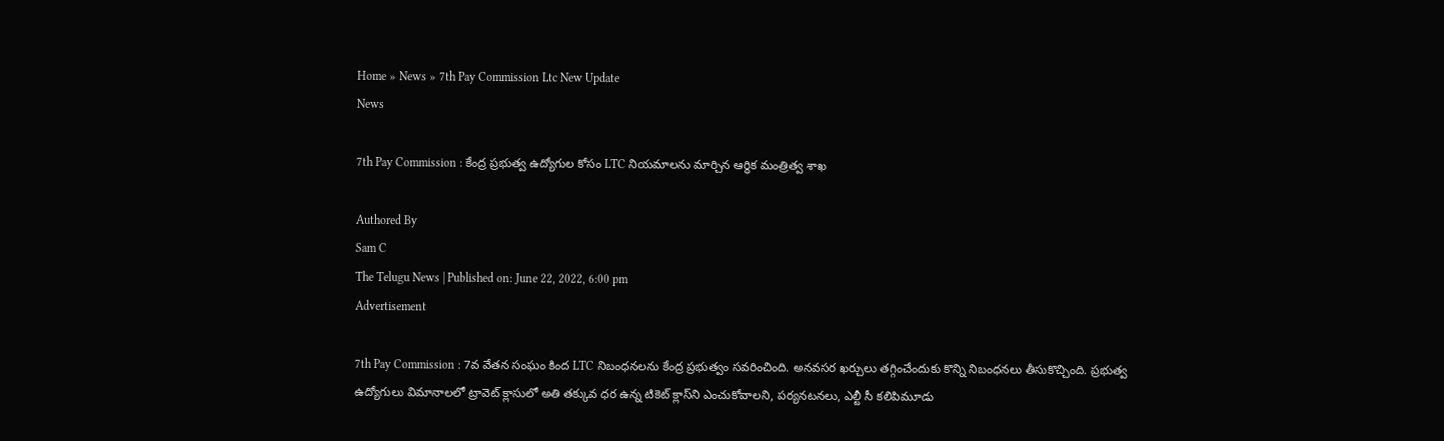Home » News » 7th Pay Commission Ltc New Update
News

7th Pay Commission : కేంద్ర ప్రభుత్వ ఉద్యోగుల కోసం LTC నియమాలను మార్చిన ఆర్థిక మంత్రిత్వ శాఖ

Authored By
Sam C
The Telugu News | Published on: June 22, 2022, 6:00 pm
Advertisement

7th Pay Commission : 7వ వేతన సంఘం కింద LTC నిబంధనలను కేంద్ర ప్రభుత్వం సవరించింది. అన‌వ‌స‌ర ఖ‌ర్చులు త‌గ్గించేందుకు కొన్ని నిబంధ‌న‌లు తీసుకొచ్చింది. ప్ర‌భుత్వ ఉద్యోగులు విమానాల‌లో ట్రావెట్ క్లాసులో అతి త‌క్కువ ధ‌ర ఉన్న టికెట్ క్లాస్‌ని ఎంచుకోవాల‌ని, ప‌ర్య‌న‌టన‌లు, ఎల్టీ సీ క‌లిపిమూడు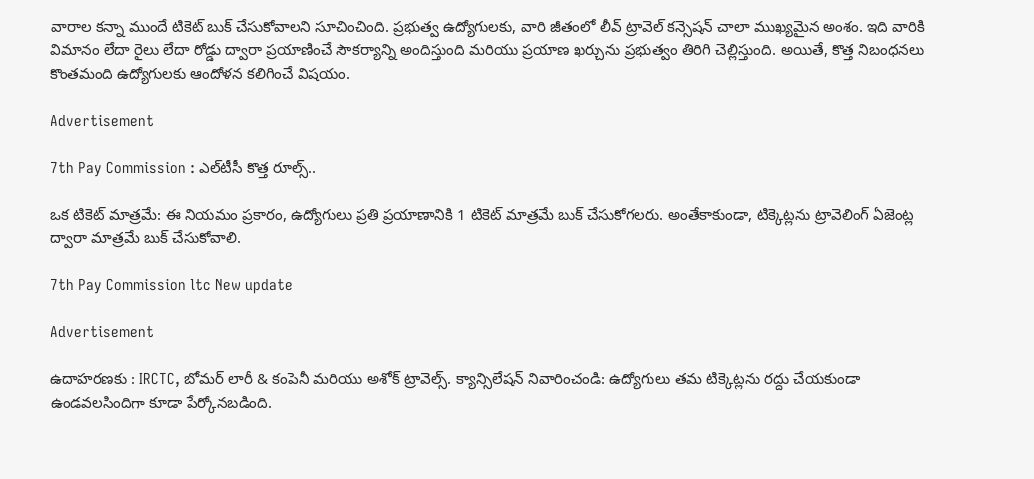వారాల క‌న్నా ముందే టికెట్ బుక్ చేసుకోవాల‌ని సూచించింది. ప్రభుత్వ ఉద్యోగులకు, వారి జీతంలో లీవ్ ట్రావెల్ కన్సెషన్ చాలా ముఖ్యమైన అంశం. ఇది వారికి విమానం లేదా రైలు లేదా రోడ్డు ద్వారా ప్రయాణించే సౌకర్యాన్ని అందిస్తుంది మరియు ప్రయాణ ఖర్చును ప్రభుత్వం తిరిగి చెల్లిస్తుంది. అయితే, కొత్త నిబంధనలు కొంతమంది ఉద్యోగులకు ఆందోళన కలిగించే విషయం.

Advertisement

7th Pay Commission : ఎల్‌టీసీ కొత్త రూల్స్..

ఒక టికెట్ మాత్రమే: ఈ నియమం ప్రకారం, ఉద్యోగులు ప్రతి ప్రయాణానికి 1 టికెట్ మాత్రమే బుక్ చేసుకోగలరు. అంతేకాకుండా, టిక్కెట్లను ట్రావెలింగ్ ఏజెంట్ల ద్వారా మాత్రమే బుక్ చేసుకోవాలి.

7th Pay Commission ltc New update

Advertisement

ఉదాహరణకు : IRCTC, బోమర్ లారీ & కంపెనీ మరియు అశోక్ ట్రావెల్స్. క్యాన్సిలేష‌న్ నివారించండి: ఉద్యోగులు తమ టిక్కెట్లను రద్దు చేయకుండా ఉండవలసిందిగా కూడా పేర్కోన‌బ‌డింది.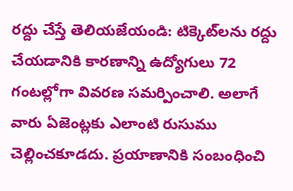రద్దు చేస్తే తెలియ‌జేయండి: టిక్కెట్‌లను రద్దు చేయడానికి కారణాన్ని ఉద్యోగులు 72 గంటల్లోగా వివరణ సమర్పించాలి. అలాగే వారు ఏజెంట్లకు ఎలాంటి రుసుము చెల్లించకూడదు. ప్ర‌యాణానికి సంబంధించి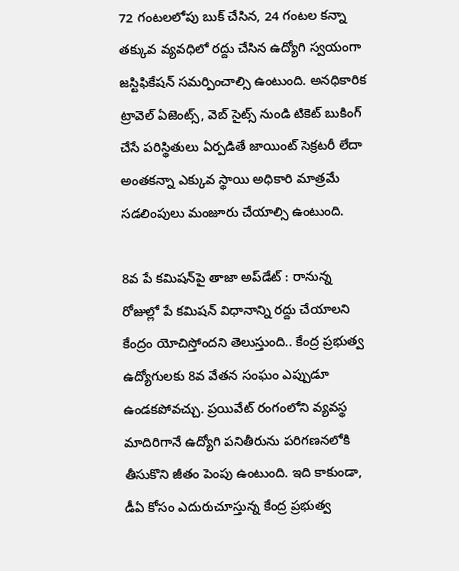72 గంట‌ల‌లోపు బుక్ చేసిన‌, 24 గంట‌ల క‌న్నా త‌క్కువ వ్య‌వ‌ధిలో ర‌ద్దు చేసిన ఉద్యోగి స్వ‌యంగా జ‌స్టిఫికేష‌న్ స‌మ‌ర్పించాల్సి ఉంటుంది. అన‌ధికారిక ట్రావెల్ ఏజెంట్స్, వెబ్ సైట్స్ నుండి టికెట్ బుకింగ్ చేసే ప‌రిస్థితులు ఏర్ప‌డితే జాయింట్ సెక్ర‌ట‌రీ లేదా అంత‌క‌న్నా ఎక్కువ స్థాయి అధికారి మాత్ర‌మే స‌డ‌లింపులు మంజూరు చేయాల్సి ఉంటుంది.

8వ పే కమిషన్‌పై తాజా అప్‌డేట్ : రానున్న రోజుల్లో పే కమిషన్ విధానాన్ని రద్దు చేయాలని కేంద్రం యోచిస్తోందని తెలుస్తుంది.. కేంద్ర ప్రభుత్వ ఉద్యోగులకు 8వ వేతన సంఘం ఎప్పుడూ ఉండకపోవచ్చు. ప్రయివేట్ రంగంలోని వ్యవస్థ మాదిరిగానే ఉద్యోగి పనితీరును పరిగణనలోకి తీసుకొని జీతం పెంపు ఉంటుంది. ఇది కాకుండా, డీఏ కోసం ఎదురుచూస్తున్న కేంద్ర ప్రభుత్వ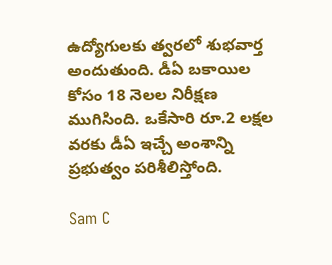ఉద్యోగులకు త్వరలో శుభవార్త అందుతుంది. డీఏ బకాయిల కోసం 18 నెలల నిరీక్షణ ముగిసింది. ఒకేసారి రూ.2 లక్షల వరకు డీఏ ఇచ్చే అంశాన్ని ప్రభుత్వం పరిశీలిస్తోంది.

Sam C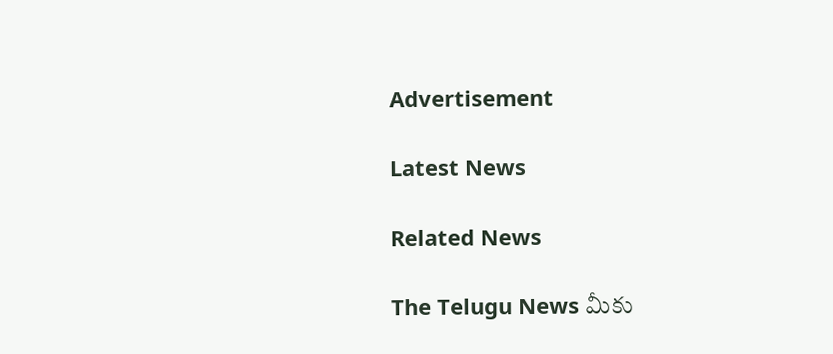Advertisement

Latest News

Related News

The Telugu News మీకు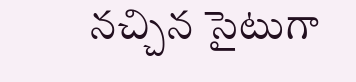నచ్చిన సైటుగా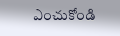ఎంచుకోండి